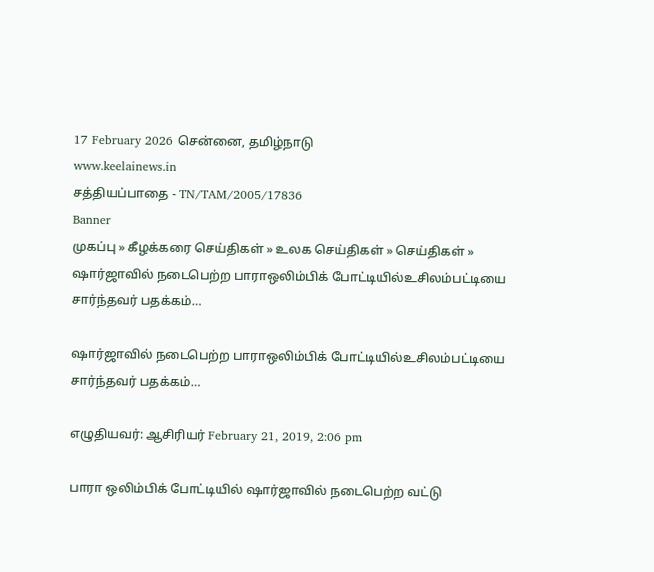17 February 2026 சென்னை, தமிழ்நாடு
www.keelainews.in
சத்தியப்பாதை - TN/TAM/2005/17836
Banner
முகப்பு » கீழக்கரை செய்திகள் » உலக செய்திகள் » செய்திகள் » ஷார்ஜாவில் நடைபெற்ற பாராஒலிம்பிக் போட்டியில்உசிலம்பட்டியை சார்ந்தவர் பதக்கம்…

ஷார்ஜாவில் நடைபெற்ற பாராஒலிம்பிக் போட்டியில்உசிலம்பட்டியை சார்ந்தவர் பதக்கம்…

எழுதியவர்: ஆசிரியர் February 21, 2019, 2:06 pm

பாரா ஒலிம்பிக் போட்டியில் ஷார்ஜாவில் நடைபெற்ற வட்டு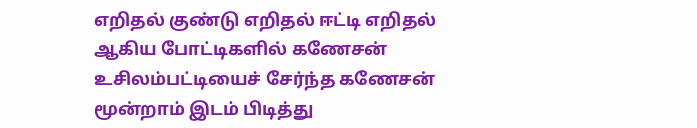எறிதல் குண்டு எறிதல் ஈட்டி எறிதல் ஆகிய போட்டிகளில் கணேசன் உசிலம்பட்டியைச் சேர்ந்த கணேசன் மூன்றாம் இடம் பிடித்து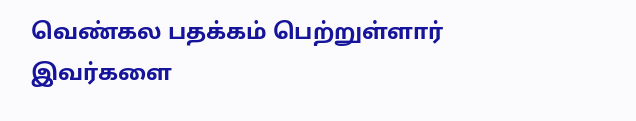வெண்கல பதக்கம் பெற்றுள்ளார் இவர்களை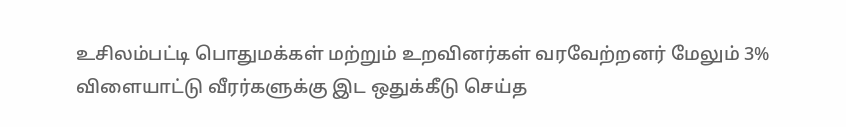உசிலம்பட்டி பொதுமக்கள் மற்றும் உறவினர்கள் வரவேற்றனர் மேலும் 3% விளையாட்டு வீரர்களுக்கு இட ஒதுக்கீடு செய்த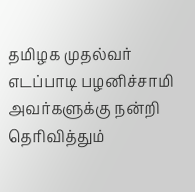தமிழக முதல்வர் எடப்பாடி பழனிச்சாமி அவர்களுக்கு நன்றி தெரிவித்தும்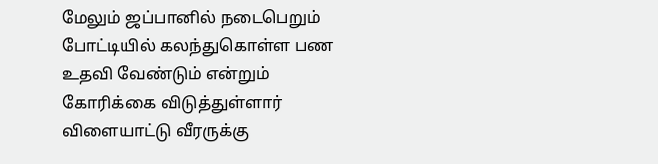மேலும் ஜப்பானில் நடைபெறும் போட்டியில் கலந்துகொள்ள பண உதவி வேண்டும் என்றும் கோரிக்கை விடுத்துள்ளார் விளையாட்டு வீரருக்கு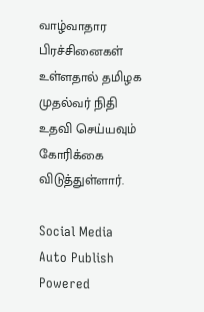வாழ்வாதார பிரச்சினைகள் உள்ளதால் தமிழக முதல்வர் நிதி உதவி செய்யவும் கோரிக்கை விடுத்துள்ளார்.

Social Media Auto Publish Powered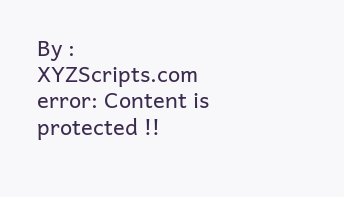By : XYZScripts.com
error: Content is protected !!